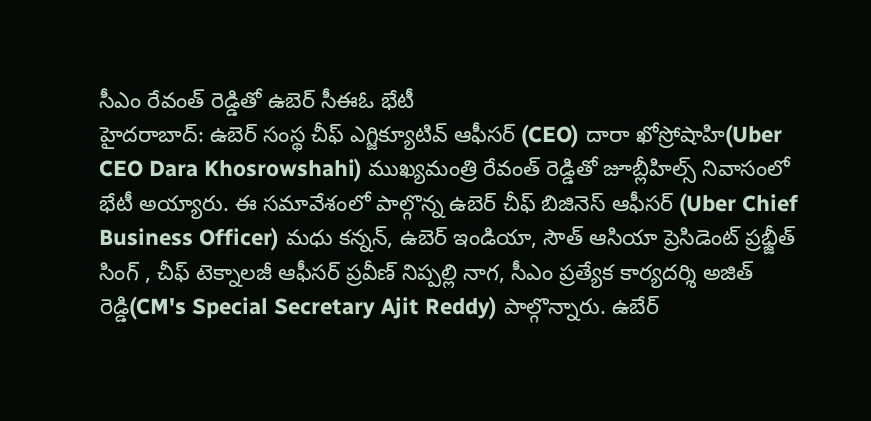సీఎం రేవంత్ రెడ్డితో ఉబెర్ సీఈఓ భేటీ
హైదరాబాద్: ఉబెర్ సంస్థ చీఫ్ ఎగ్జిక్యూటివ్ ఆఫీసర్ (CEO) దారా ఖోస్రోషాహి(Uber CEO Dara Khosrowshahi) ముఖ్యమంత్రి రేవంత్ రెడ్డితో జూబ్లీహిల్స్ నివాసంలో భేటీ అయ్యారు. ఈ సమావేశంలో పాల్గొన్న ఉబెర్ చీఫ్ బిజినెస్ ఆఫీసర్ (Uber Chief Business Officer) మధు కన్నన్, ఉబెర్ ఇండియా, సౌత్ ఆసియా ప్రెసిడెంట్ ప్రభ్జీత్ సింగ్ , చీఫ్ టెక్నాలజీ ఆఫీసర్ ప్రవీణ్ నిప్పల్లి నాగ, సీఎం ప్రత్యేక కార్యదర్శి అజిత్ రెడ్డి(CM's Special Secretary Ajit Reddy) పాల్గొన్నారు. ఉబేర్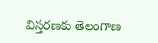విస్తరణకు తెలంగాణ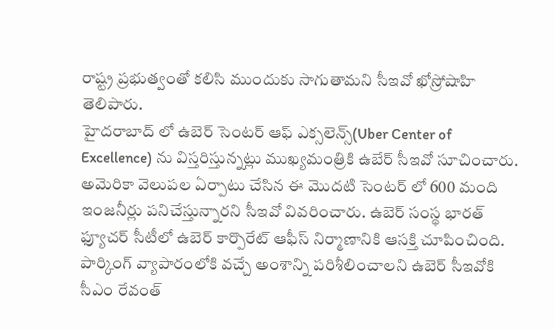రాష్ట్ర ప్రభుత్వంతో కలిసి ముందుకు సాగుతామని సీఇవో ఖోస్రోషాహి తెలిపారు.
హైదరాబాద్ లో ఉబెర్ సెంటర్ ఆఫ్ ఎక్సలెన్స్(Uber Center of Excellence) ను విస్తరిస్తున్నట్లు ముఖ్యమంత్రికి ఉబేర్ సీఇవో సూచించారు. అమెరికా వెలుపల ఏర్పాటు చేసిన ఈ మొదటి సెంటర్ లో 600 మంది ఇంజనీర్లు పనిచేస్తున్నారని సీఇవో వివరించారు. ఉబెర్ సంస్థ భారత్ ఫ్యూచర్ సీటీలో ఉబెర్ కార్పొరేట్ ఆఫీస్ నిర్మాణానికి ఆసక్తి చూపించింది. పార్కింగ్ వ్యాపారంలోకి వచ్చే అంశాన్ని పరిశీలించాలని ఉబెర్ సీఇవోకి సీఎం రేవంత్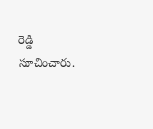రెడ్డి సూచించారు.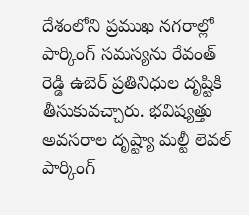దేశంలోని ప్రముఖ నగరాల్లో పార్కింగ్ సమస్యను రేవంత్ రెడ్డి ఉబెర్ ప్రతినిధుల దృష్టికి తీసుకువచ్చారు. భవిష్యత్తు అవసరాల దృష్ట్యా మల్టీ లెవల్ పార్కింగ్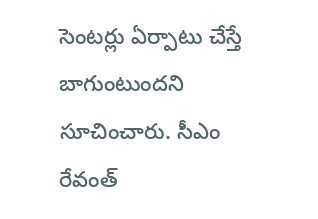సెంటర్లు ఏర్పాటు చేస్తే బాగుంటుందని సూచించారు. సీఎం రేవంత్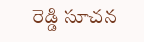రెడ్డి సూచన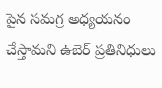పైన సమగ్ర అధ్యయనం చేస్తామని ఉబెర్ ప్రతినిధులు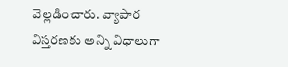వెల్లడించారు. వ్యాపార విస్తరణకు అన్ని విధాలుగా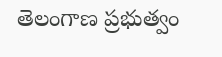తెలంగాణ ప్రభుత్వం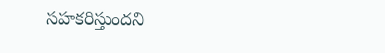సహకరిస్తుందని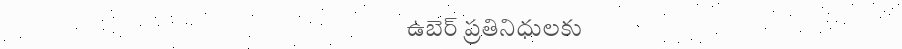ఉబెర్ ప్రతినిధులకు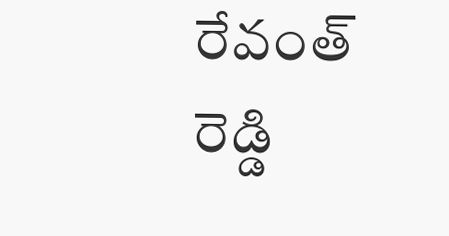రేవంత్ రెడ్డి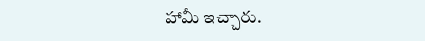హామీ ఇచ్చారు.